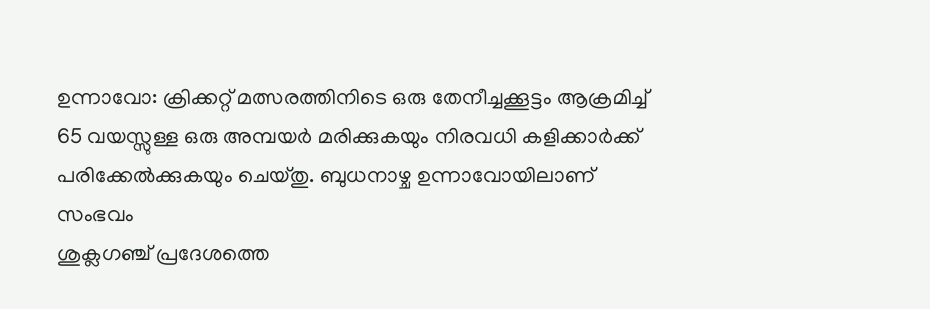ഉന്നാവോ: ക്രിക്കറ്റ് മത്സരത്തിനിടെ ഒരു തേനീച്ചക്കൂട്ടം ആക്രമിച്ച് 65 വയസ്സുള്ള ഒരു അമ്പയർ മരിക്കുകയും നിരവധി കളിക്കാർക്ക് പരിക്കേൽക്കുകയും ചെയ്തു. ബുധനാഴ്ച ഉന്നാവോയിലാണ് സംഭവം
ശുക്ലഗഞ്ച് പ്രദേശത്തെ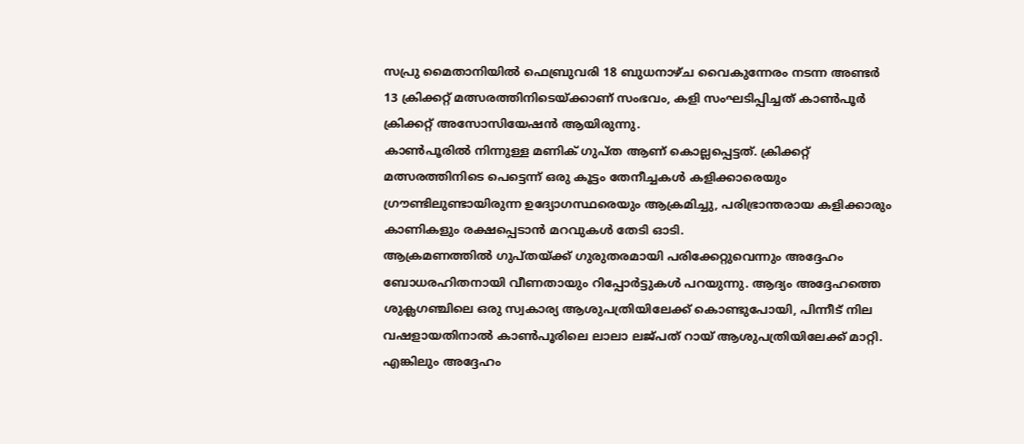സപ്രു മൈതാനിയിൽ ഫെബ്രുവരി 18 ബുധനാഴ്ച വൈകുന്നേരം നടന്ന അണ്ടർ 13 ക്രിക്കറ്റ് മത്സരത്തിനിടെയ്ക്കാണ് സംഭവം, കളി സംഘടിപ്പിച്ചത് കാൺപൂർ ക്രിക്കറ്റ് അസോസിയേഷൻ ആയിരുന്നു.
കാൺപൂരിൽ നിന്നുള്ള മണിക് ഗുപ്ത ആണ് കൊല്ലപ്പെട്ടത്. ക്രിക്കറ്റ് മത്സരത്തിനിടെ പെട്ടെന്ന് ഒരു കൂട്ടം തേനീച്ചകൾ കളിക്കാരെയും ഗ്രൗണ്ടിലുണ്ടായിരുന്ന ഉദ്യോഗസ്ഥരെയും ആക്രമിച്ചു, പരിഭ്രാന്തരായ കളിക്കാരും കാണികളും രക്ഷപ്പെടാൻ മറവുകൾ തേടി ഓടി.
ആക്രമണത്തിൽ ഗുപ്തയ്ക്ക് ഗുരുതരമായി പരിക്കേറ്റുവെന്നും അദ്ദേഹം ബോധരഹിതനായി വീണതായും റിപ്പോർട്ടുകൾ പറയുന്നു. ആദ്യം അദ്ദേഹത്തെ ശുക്ലഗഞ്ചിലെ ഒരു സ്വകാര്യ ആശുപത്രിയിലേക്ക് കൊണ്ടുപോയി, പിന്നീട് നില വഷളായതിനാൽ കാൺപൂരിലെ ലാലാ ലജ്പത് റായ് ആശുപത്രിയിലേക്ക് മാറ്റി. എങ്കിലും അദ്ദേഹം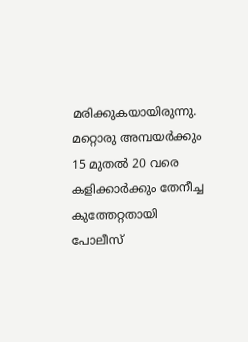മരിക്കുകയായിരുന്നു. മറ്റൊരു അമ്പയർക്കും 15 മുതൽ 20 വരെ കളിക്കാർക്കും തേനീച്ച കുത്തേറ്റതായി പോലീസ്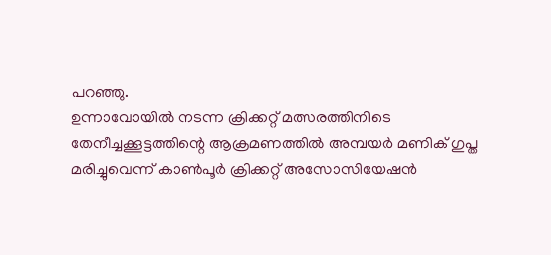പറഞ്ഞു.
ഉന്നാവോയിൽ നടന്ന ക്രിക്കറ്റ് മത്സരത്തിനിടെ തേനീച്ചക്കൂട്ടത്തിന്റെ ആക്രമണത്തിൽ അമ്പയർ മണിക് ഗുപ്ത മരിച്ചുവെന്ന് കാൺപൂർ ക്രിക്കറ്റ് അസോസിയേഷൻ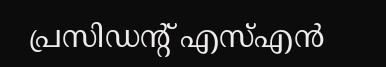പ്രസിഡന്റ് എസ്എൻ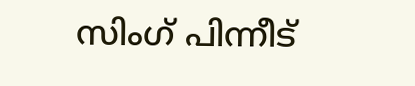സിംഗ് പിന്നീട്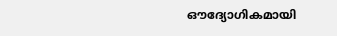ഔദ്യോഗികമായി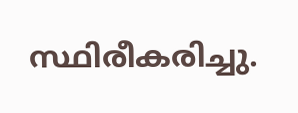സ്ഥിരീകരിച്ചു.